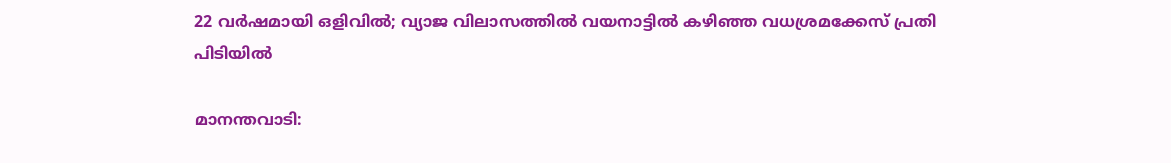22 വര്‍ഷമായി ഒളിവില്‍; വ്യാജ വിലാസത്തില്‍ വയനാട്ടില്‍ കഴിഞ്ഞ വധശ്രമക്കേസ് പ്രതി പിടിയില്‍

മാനന്തവാടി: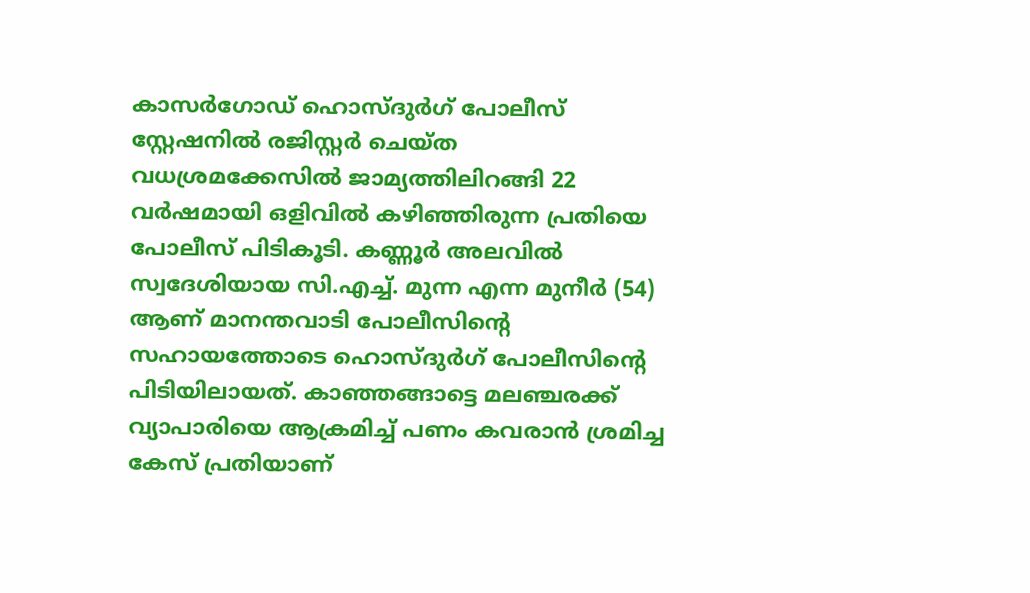കാസര്‍ഗോഡ് ഹൊസ്ദുര്‍ഗ് പോലീസ് സ്റ്റേഷനില്‍ രജിസ്റ്റര്‍ ചെയ്ത വധശ്രമക്കേസില്‍ ജാമ്യത്തിലിറങ്ങി 22 വര്‍ഷമായി ഒളിവില്‍ കഴിഞ്ഞിരുന്ന പ്രതിയെ പോലീസ് പിടികൂടി. കണ്ണൂര്‍ അലവില്‍ സ്വദേശിയായ സി.എച്ച്. മുന്ന എന്ന മുനീര്‍ (54) ആണ് മാനന്തവാടി പോലീസിന്റെ സഹായത്തോടെ ഹൊസ്ദുര്‍ഗ് പോലീസിന്റെ പിടിയിലായത്. കാഞ്ഞങ്ങാട്ടെ മലഞ്ചരക്ക് വ്യാപാരിയെ ആക്രമിച്ച് പണം കവരാന്‍ ശ്രമിച്ച കേസ് പ്രതിയാണ്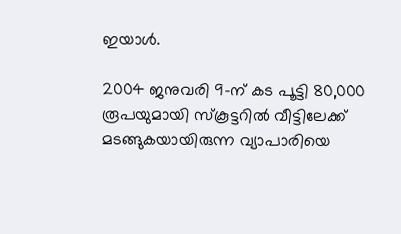ഇയാള്‍.

2004 ജനുവരി 9-ന് കട പൂട്ടി 80,000 രൂപയുമായി സ്‌കൂട്ടറില്‍ വീട്ടിലേക്ക് മടങ്ങുകയായിരുന്ന വ്യാപാരിയെ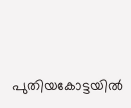പുതിയകോട്ടയില്‍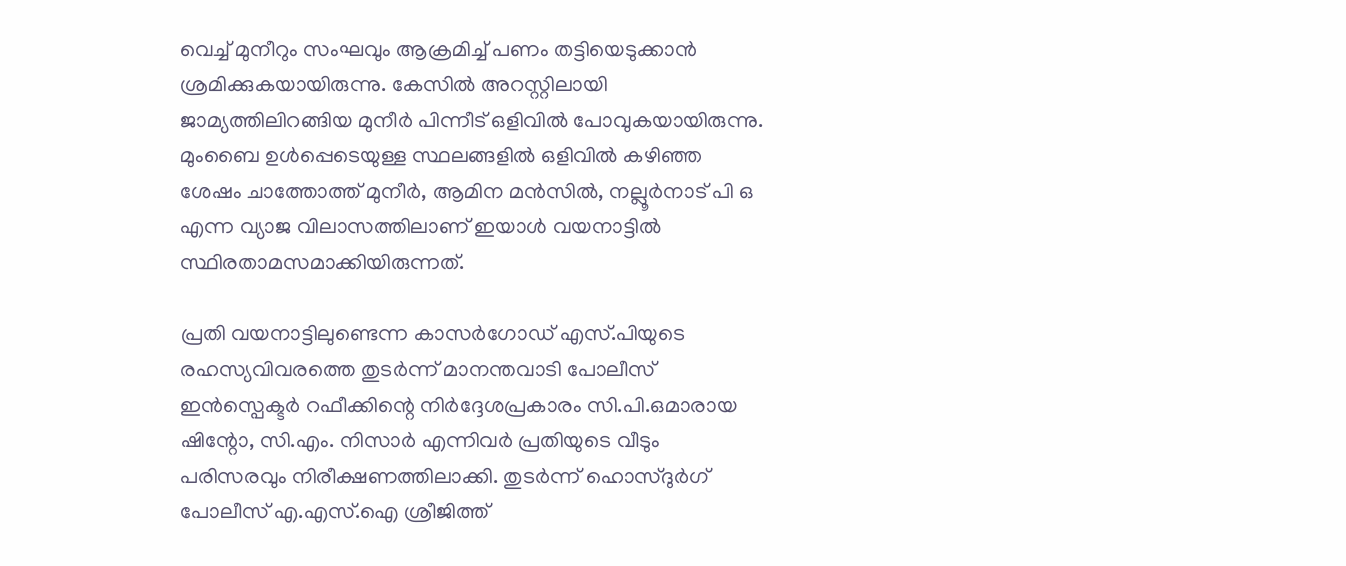വെച്ച് മുനീറും സംഘവും ആക്രമിച്ച് പണം തട്ടിയെടുക്കാന്‍ ശ്രമിക്കുകയായിരുന്നു. കേസില്‍ അറസ്റ്റിലായി ജാമ്യത്തിലിറങ്ങിയ മുനീര്‍ പിന്നീട് ഒളിവില്‍ പോവുകയായിരുന്നു. മുംബൈ ഉള്‍പ്പെടെയുള്ള സ്ഥലങ്ങളില്‍ ഒളിവില്‍ കഴിഞ്ഞ ശേഷം ചാത്തോത്ത് മുനീര്‍, ആമിന മന്‍സില്‍, നല്ലൂര്‍നാട് പി ഒ എന്ന വ്യാജ വിലാസത്തിലാണ് ഇയാള്‍ വയനാട്ടില്‍ സ്ഥിരതാമസമാക്കിയിരുന്നത്.

പ്രതി വയനാട്ടിലുണ്ടെന്ന കാസര്‍ഗോഡ് എസ്.പിയുടെ രഹസ്യവിവരത്തെ തുടര്‍ന്ന് മാനന്തവാടി പോലീസ് ഇന്‍സ്പെക്ടര്‍ റഫീക്കിന്റെ നിര്‍ദ്ദേശപ്രകാരം സി.പി.ഒമാരായ ഷിന്റോ, സി.എം. നിസാര്‍ എന്നിവര്‍ പ്രതിയുടെ വീടും പരിസരവും നിരീക്ഷണത്തിലാക്കി. തുടര്‍ന്ന് ഹൊസ്ദുര്‍ഗ് പോലീസ് എ.എസ്.ഐ ശ്രീജിത്ത്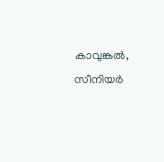കാവുങ്കല്‍, സീനിയര്‍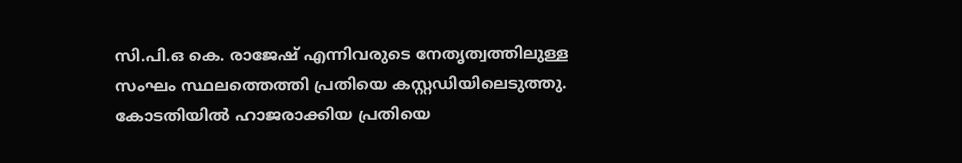സി.പി.ഒ കെ. രാജേഷ് എന്നിവരുടെ നേതൃത്വത്തിലുള്ള സംഘം സ്ഥലത്തെത്തി പ്രതിയെ കസ്റ്റഡിയിലെടുത്തു. കോടതിയില്‍ ഹാജരാക്കിയ പ്രതിയെ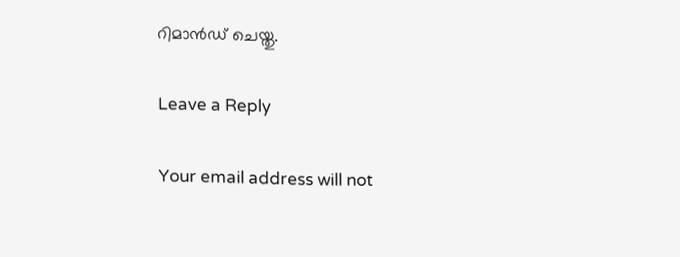റിമാന്‍ഡ് ചെയ്തു.

Leave a Reply

Your email address will not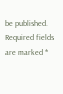be published. Required fields are marked *